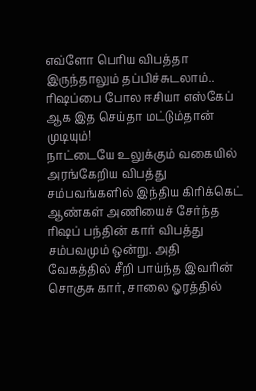எவ்ளோ பெரிய விபத்தா இருந்தாலும் தப்பிச்சுடலாம்.. ரிஷப்பை போல ஈசியா எஸ்கேப் ஆக இத செய்தா மட்டும்தான் முடியும்!
நாட்டையே உலுக்கும் வகையில் அரங்கேறிய விபத்து சம்பவங்களில் இந்திய கிரிக்கெட் ஆண்கள் அணியைச் சேர்ந்த ரிஷப் பந்தின் கார் விபத்து சம்பவமும் ஒன்று. அதி வேகத்தில் சீறி பாய்ந்த இவரின் சொகுசு கார், சாலை ஓரத்தில்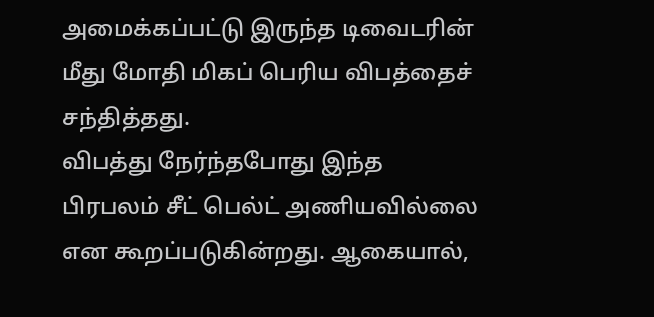அமைக்கப்பட்டு இருந்த டிவைடரின் மீது மோதி மிகப் பெரிய விபத்தைச் சந்தித்தது.
விபத்து நேர்ந்தபோது இந்த பிரபலம் சீட் பெல்ட் அணியவில்லை என கூறப்படுகின்றது. ஆகையால்,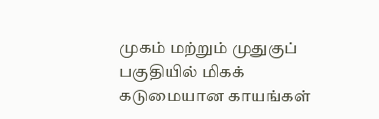முகம் மற்றும் முதுகுப் பகுதியில் மிகக் கடுமையான காயங்கள்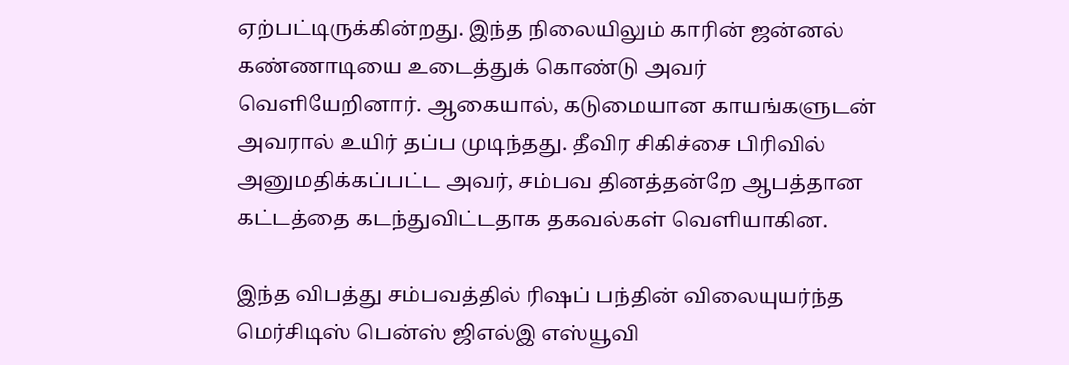ஏற்பட்டிருக்கின்றது. இந்த நிலையிலும் காரின் ஜன்னல் கண்ணாடியை உடைத்துக் கொண்டு அவர் வெளியேறினார். ஆகையால், கடுமையான காயங்களுடன் அவரால் உயிர் தப்ப முடிந்தது. தீவிர சிகிச்சை பிரிவில் அனுமதிக்கப்பட்ட அவர், சம்பவ தினத்தன்றே ஆபத்தான கட்டத்தை கடந்துவிட்டதாக தகவல்கள் வெளியாகின.

இந்த விபத்து சம்பவத்தில் ரிஷப் பந்தின் விலையுயர்ந்த மெர்சிடிஸ் பென்ஸ் ஜிஎல்இ எஸ்யூவி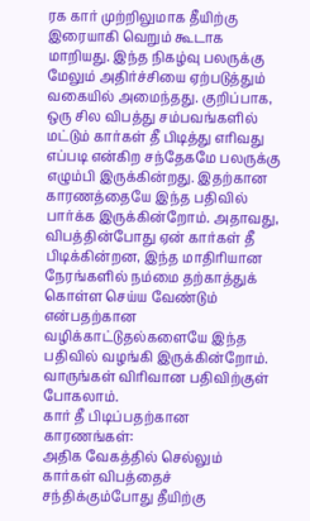ரக கார் முற்றிலுமாக தீயிற்கு இரையாகி வெறும் கூடாக மாறியது. இந்த நிகழ்வு பலருக்கு மேலும் அதிர்ச்சியை ஏற்படுத்தும் வகையில் அமைந்தது. குறிப்பாக, ஒரு சில விபத்து சம்பவங்களில் மட்டும் கார்கள் தீ பிடித்து எரிவது எப்படி என்கிற சந்தேகமே பலருக்கு எழும்பி இருக்கின்றது. இதற்கான காரணத்தையே இந்த பதிவில் பார்க்க இருக்கின்றோம். அதாவது, விபத்தின்போது ஏன் கார்கள் தீ பிடிக்கின்றன, இந்த மாதிரியான நேரங்களில் நம்மை தற்காத்துக் கொள்ள செய்ய வேண்டும் என்பதற்கான வழிக்காட்டுதல்களையே இந்த பதிவில் வழங்கி இருக்கின்றோம். வாருங்கள் விரிவான பதிவிற்குள் போகலாம்.
கார் தீ பிடிப்பதற்கான காரணங்கள்:
அதிக வேகத்தில் செல்லும் கார்கள் விபத்தைச் சந்திக்கும்போது தீயிற்கு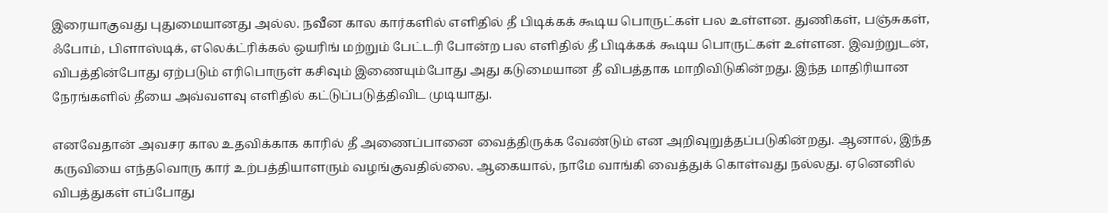இரையாகுவது புதுமையானது அல்ல. நவீன கால கார்களில் எளிதில் தீ பிடிக்கக் கூடிய பொருட்கள் பல உள்ளன. துணிகள், பஞ்சுகள், ஃபோம், பிளாஸ்டிக், எலெக்ட்ரிக்கல் ஒயரிங் மற்றும் பேட்டரி போன்ற பல எளிதில் தீ பிடிக்கக் கூடிய பொருட்கள் உள்ளன. இவற்றுடன், விபத்தின்போது ஏற்படும் எரிபொருள் கசிவும் இணையும்போது அது கடுமையான தீ விபத்தாக மாறிவிடுகின்றது. இந்த மாதிரியான நேரங்களில் தீயை அவ்வளவு எளிதில் கட்டுப்படுத்திவிட முடியாது.

எனவேதான் அவசர கால உதவிக்காக காரில் தீ அணைப்பானை வைத்திருக்க வேண்டும் என அறிவுறுத்தப்படுகின்றது. ஆனால், இந்த கருவியை எந்தவொரு கார் உற்பத்தியாளரும் வழங்குவதில்லை. ஆகையால், நாமே வாங்கி வைத்துக் கொள்வது நல்லது. ஏனெனில் விபத்துகள் எப்போது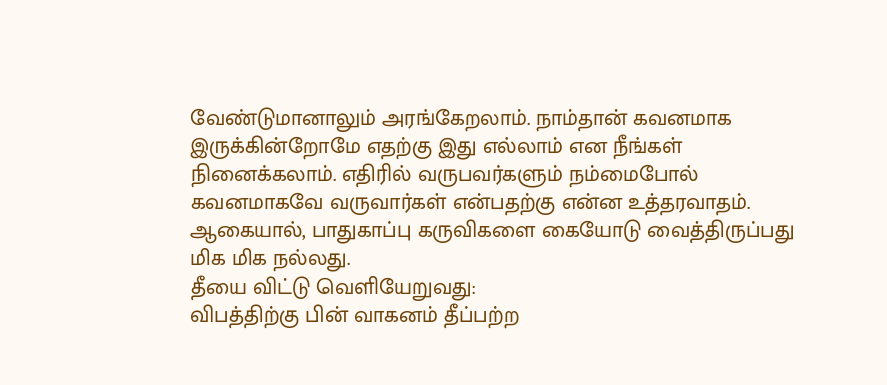வேண்டுமானாலும் அரங்கேறலாம். நாம்தான் கவனமாக இருக்கின்றோமே எதற்கு இது எல்லாம் என நீங்கள் நினைக்கலாம். எதிரில் வருபவர்களும் நம்மைபோல் கவனமாகவே வருவார்கள் என்பதற்கு என்ன உத்தரவாதம். ஆகையால், பாதுகாப்பு கருவிகளை கையோடு வைத்திருப்பது மிக மிக நல்லது.
தீயை விட்டு வெளியேறுவது:
விபத்திற்கு பின் வாகனம் தீப்பற்ற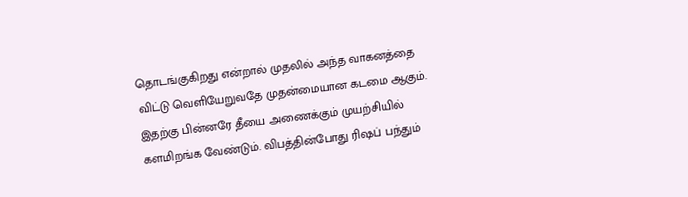தொடங்குகிறது என்றால் முதலில் அந்த வாகனத்தை விட்டு வெளியேறுவதே முதன்மையான கடமை ஆகும். இதற்கு பின்னரே தீயை அணைக்கும் முயற்சியில் களமிறங்க வேண்டும். விபத்தின்போது ரிஷப் பந்தும்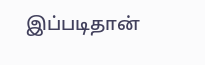இப்படிதான்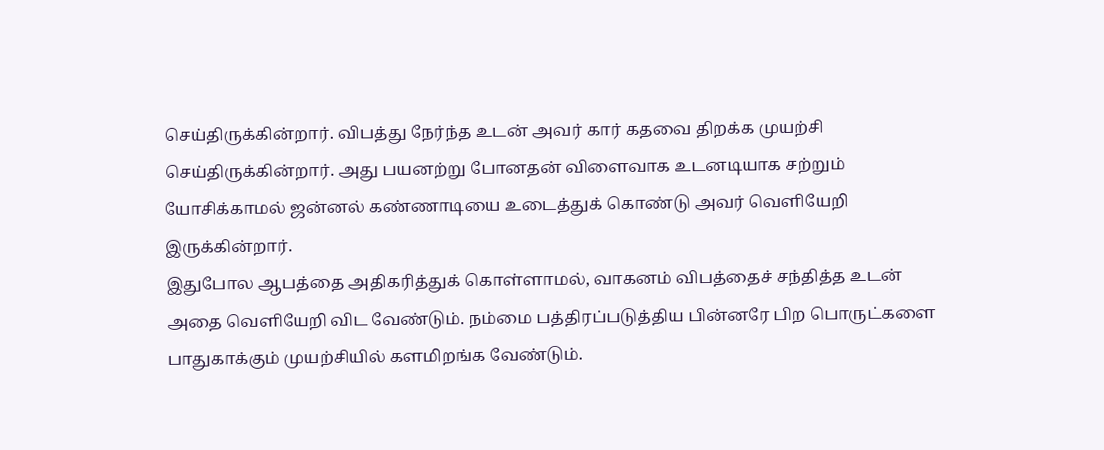செய்திருக்கின்றார். விபத்து நேர்ந்த உடன் அவர் கார் கதவை திறக்க முயற்சி செய்திருக்கின்றார். அது பயனற்று போனதன் விளைவாக உடனடியாக சற்றும் யோசிக்காமல் ஜன்னல் கண்ணாடியை உடைத்துக் கொண்டு அவர் வெளியேறி இருக்கின்றார்.
இதுபோல ஆபத்தை அதிகரித்துக் கொள்ளாமல், வாகனம் விபத்தைச் சந்தித்த உடன் அதை வெளியேறி விட வேண்டும். நம்மை பத்திரப்படுத்திய பின்னரே பிற பொருட்களை பாதுகாக்கும் முயற்சியில் களமிறங்க வேண்டும்.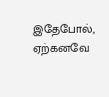இதேபோல், ஏற்கனவே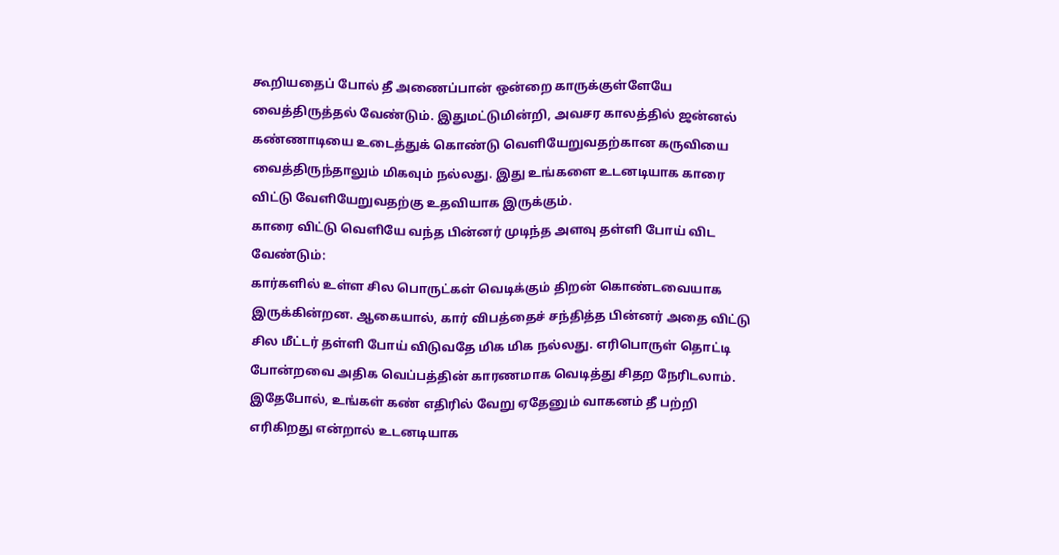கூறியதைப் போல் தீ அணைப்பான் ஒன்றை காருக்குள்ளேயே வைத்திருத்தல் வேண்டும். இதுமட்டுமின்றி, அவசர காலத்தில் ஜன்னல் கண்ணாடியை உடைத்துக் கொண்டு வெளியேறுவதற்கான கருவியை வைத்திருந்தாலும் மிகவும் நல்லது. இது உங்களை உடனடியாக காரை விட்டு வேளியேறுவதற்கு உதவியாக இருக்கும்.
காரை விட்டு வெளியே வந்த பின்னர் முடிந்த அளவு தள்ளி போய் விட வேண்டும்:
கார்களில் உள்ள சில பொருட்கள் வெடிக்கும் திறன் கொண்டவையாக இருக்கின்றன. ஆகையால், கார் விபத்தைச் சந்தித்த பின்னர் அதை விட்டு சில மீட்டர் தள்ளி போய் விடுவதே மிக மிக நல்லது. எரிபொருள் தொட்டி போன்றவை அதிக வெப்பத்தின் காரணமாக வெடித்து சிதற நேரிடலாம். இதேபோல், உங்கள் கண் எதிரில் வேறு ஏதேனும் வாகனம் தீ பற்றி எரிகிறது என்றால் உடனடியாக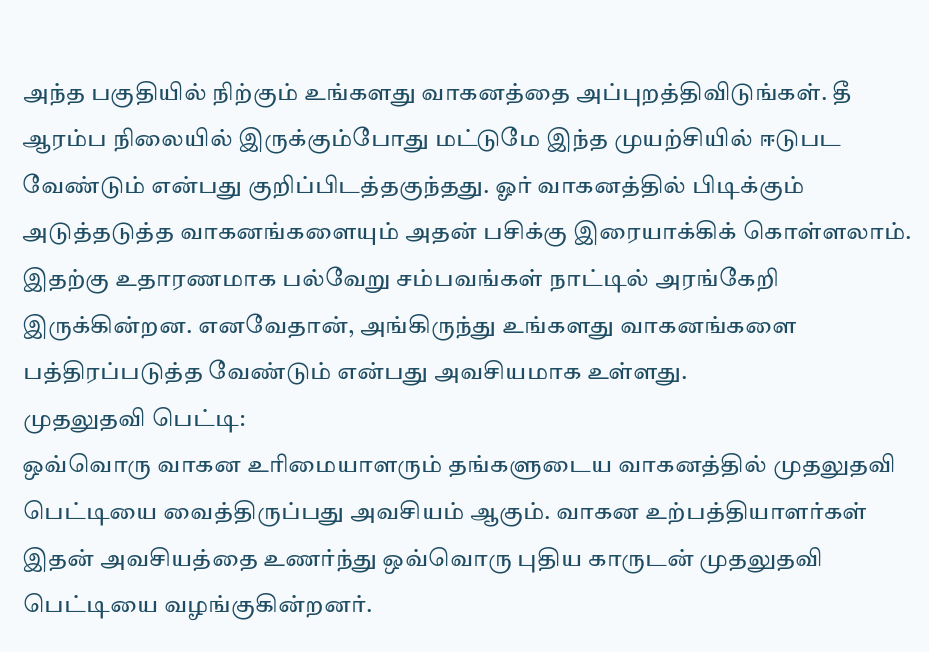அந்த பகுதியில் நிற்கும் உங்களது வாகனத்தை அப்புறத்திவிடுங்கள். தீ ஆரம்ப நிலையில் இருக்கும்போது மட்டுமே இந்த முயற்சியில் ஈடுபட வேண்டும் என்பது குறிப்பிடத்தகுந்தது. ஓர் வாகனத்தில் பிடிக்கும் அடுத்தடுத்த வாகனங்களையும் அதன் பசிக்கு இரையாக்கிக் கொள்ளலாம். இதற்கு உதாரணமாக பல்வேறு சம்பவங்கள் நாட்டில் அரங்கேறி இருக்கின்றன. எனவேதான், அங்கிருந்து உங்களது வாகனங்களை பத்திரப்படுத்த வேண்டும் என்பது அவசியமாக உள்ளது.
முதலுதவி பெட்டி:
ஒவ்வொரு வாகன உரிமையாளரும் தங்களுடைய வாகனத்தில் முதலுதவி பெட்டியை வைத்திருப்பது அவசியம் ஆகும். வாகன உற்பத்தியாளர்கள் இதன் அவசியத்தை உணர்ந்து ஒவ்வொரு புதிய காருடன் முதலுதவி பெட்டியை வழங்குகின்றனர்.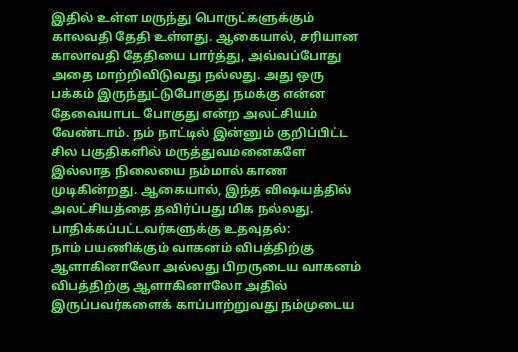இதில் உள்ள மருந்து பொருட்களுக்கும் காலவதி தேதி உள்ளது. ஆகையால், சரியான காலாவதி தேதியை பார்த்து, அவ்வப்போது அதை மாற்றிவிடுவது நல்லது. அது ஒரு பக்கம் இருந்துட்டுபோகுது நமக்கு என்ன தேவையாபட போகுது என்ற அலட்சியம் வேண்டாம். நம் நாட்டில் இன்னும் குறிப்பிட்ட சில பகுதிகளில் மருத்துவமனைகளே இல்லாத நிலையை நம்மால் காண முடிகின்றது. ஆகையால், இந்த விஷயத்தில் அலட்சியத்தை தவிர்ப்பது மிக நல்லது.
பாதிக்கப்பட்டவர்களுக்கு உதவுதல்:
நாம் பயணிக்கும் வாகனம் விபத்திற்கு ஆளாகினாலோ அல்லது பிறருடைய வாகனம் விபத்திற்கு ஆளாகினாலோ அதில் இருப்பவர்களைக் காப்பாற்றுவது நம்முடைய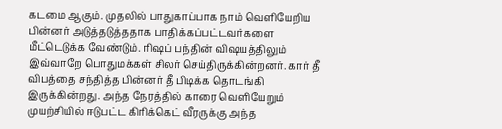கடமை ஆகும். முதலில் பாதுகாப்பாக நாம் வெளியேறிய பின்னர் அடுத்தடுத்ததாக பாதிக்கப்பட்டவர்களை மீட்டெடுக்க வேண்டும். ரிஷப் பந்தின் விஷயத்திலும் இவ்வாறே பொதுமக்கள் சிலர் செய்திருக்கின்றனர். கார் தீ விபத்தை சந்தித்த பின்னர் தீ பிடிக்க தொடங்கி இருக்கின்றது. அந்த நேரத்தில் காரை வெளியேறும் முயற்சியில் ஈடுபட்ட கிரிக்கெட் வீரருக்கு அந்த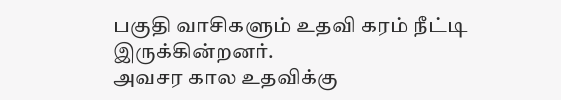பகுதி வாசிகளும் உதவி கரம் நீட்டி இருக்கின்றனர்.
அவசர கால உதவிக்கு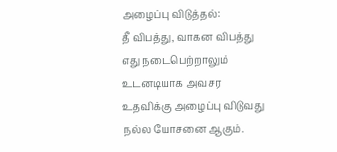அழைப்பு விடுத்தல்:
தீ விபத்து, வாகன விபத்து எது நடைபெற்றாலும் உடனடியாக அவசர உதவிக்கு அழைப்பு விடுவது நல்ல யோசனை ஆகும்.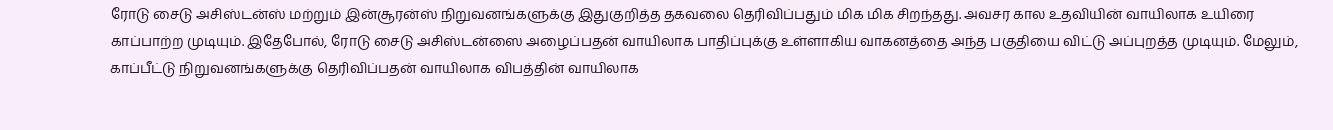ரோடு சைடு அசிஸ்டன்ஸ் மற்றும் இன்சூரன்ஸ் நிறுவனங்களுக்கு இதுகுறித்த தகவலை தெரிவிப்பதும் மிக மிக சிறந்தது. அவசர கால உதவியின் வாயிலாக உயிரை காப்பாற்ற முடியும். இதேபோல், ரோடு சைடு அசிஸ்டன்ஸை அழைப்பதன் வாயிலாக பாதிப்புக்கு உள்ளாகிய வாகனத்தை அந்த பகுதியை விட்டு அப்புறத்த முடியும். மேலும், காப்பீட்டு நிறுவனங்களுக்கு தெரிவிப்பதன் வாயிலாக விபத்தின் வாயிலாக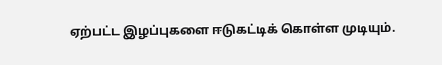ஏற்பட்ட இழப்புகளை ஈடுகட்டிக் கொள்ள முடியும்.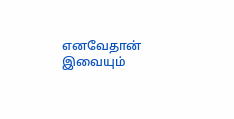எனவேதான் இவையும்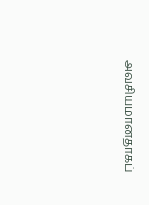அவசியமானதாகப்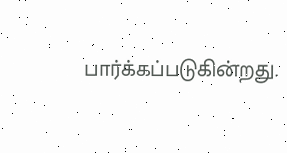பார்க்கப்படுகின்றது.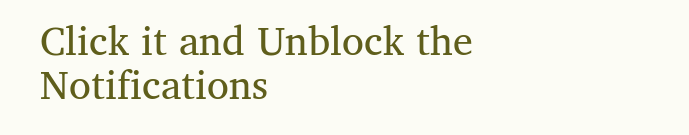Click it and Unblock the Notifications